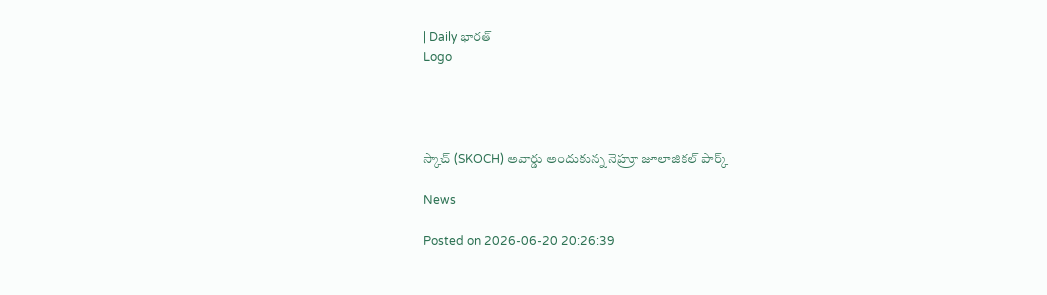| Daily భారత్
Logo




స్కాచ్ (SKOCH) అవార్డు అందుకున్న నెహ్రూ జూలాజికల్ పార్క్

News

Posted on 2026-06-20 20:26:39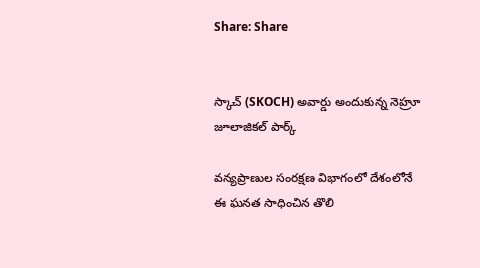Share: Share


స్కాచ్ (SKOCH) అవార్డు అందుకున్న నెహ్రూ జూలాజికల్ పార్క్

వన్యప్రాణుల సంరక్షణ విభాగంలో దేశంలోనే ఈ ఘనత సాధించిన తొలి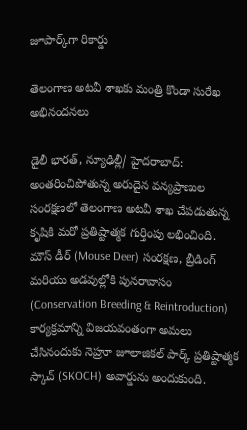జూపార్క్‌గా రికార్డు

తెలంగాణ అటవీ శాఖకు మంత్రి కొండా సురేఖ అభినందనలు

డైలీ భారత్, న్యూఢిల్లీ/ హైదరాబాద్: అంతరించిపోతున్న అరుదైన వన్యప్రాణుల సంరక్షణలో తెలంగాణ అటవీ శాఖ చేపడుతున్న కృషికి మరో ప్రతిష్టాత్మక గుర్తింపు లభించింది. మౌస్ డీర్ (Mouse Deer) సంరక్షణ, బ్రీడింగ్ మరియు అడవుల్లోకి పునరావాసం (Conservation Breeding & Reintroduction) కార్యక్రమాన్ని విజయవంతంగా అమలు చేసినందుకు నెహ్రూ జూలాజికల్ పార్క్ ప్రతిష్టాత్మక స్కాచ్ (SKOCH) అవార్డును అందుకుంది.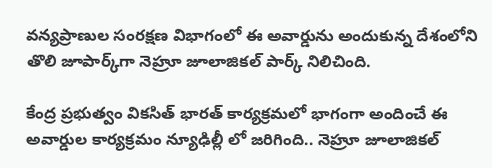వన్యప్రాణుల సంరక్షణ విభాగంలో ఈ అవార్డును అందుకున్న దేశంలోని తొలి జూపార్క్‌గా నెహ్రూ జూలాజికల్ పార్క్ నిలిచింది.

కేంద్ర ప్రభుత్వం వికసిత్ భారత్ కార్యక్రమలో భాగంగా అందించే ఈ అవార్డుల కార్యక్రమం న్యూఢిల్లీ లో జరిగింది.. నెహ్రూ జూలాజికల్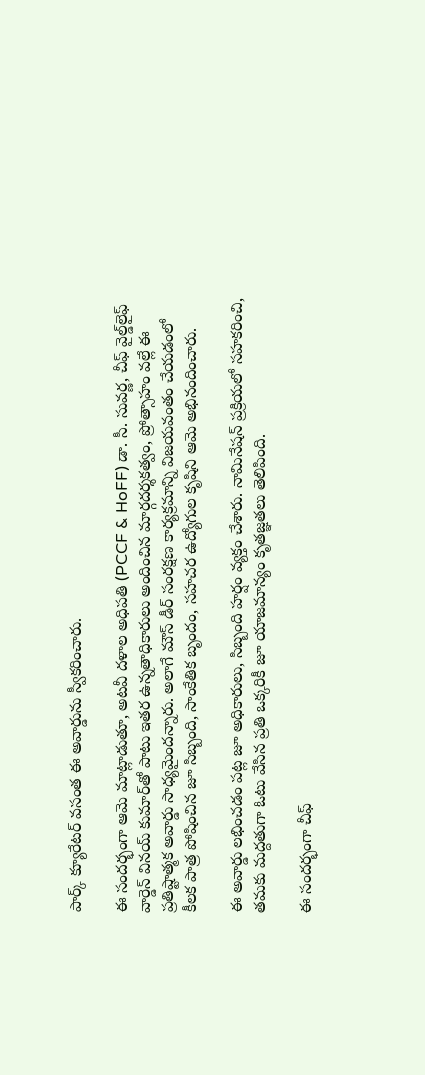పార్క్ క్యూరేటర్ వసంత ఈ అవార్డును స్వీకరించారు.

ఈ సందర్భంగా ఆమె మాట్లాడుతూ, అటవీ దళాల అధిపతి (PCCF & HoFF) డా. సీ. సువర్ణ, చీఫ్ వైల్డ్‌లైఫ్ వార్డెన్ వినయ్ కుమార్‌తో పాటు ఇతర ఉన్నతాధికారులు అందించిన మార్గదర్శకత్వం, ప్రోత్సాహం వల్లే ఈ ప్రతిష్టాత్మక అవార్డు సాధ్యమైందన్నారు. అలాగే మౌస్ డీర్ సంరక్షణ కార్యక్రమాన్ని విజయవంతం చేయడంలో కీలక పాత్ర పోషించిన జూ సిబ్బంది, సాంకేతిక బృందం, సహచర ఉద్యోగుల కృషిని ఆమె అభినందించారు.

ఈ అవార్డు లభించడం పట్ల జూ అధికారులు, సిబ్బంది హర్షం వ్యక్తం చేశారు. నామినేషన్ ప్రక్రియలో సహకరించి, తమకు మద్దతుగా ఓటు వేసిన ప్రతి ఒక్కరికీ జూ యాజమాన్యం కృతజ్ఞతలు తెలిపింది.

ఈ సందర్భంగా చీఫ్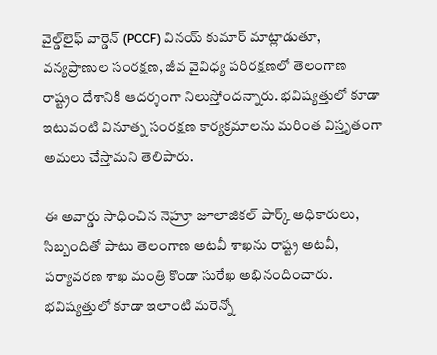వైల్డ్‌లైఫ్ వార్డెన్ (PCCF) వినయ్ కుమార్ మాట్లాడుతూ, వన్యప్రాణుల సంరక్షణ, జీవ వైవిధ్య పరిరక్షణలో తెలంగాణ రాష్ట్రం దేశానికి ఆదర్శంగా నిలుస్తోందన్నారు. భవిష్యత్తులో కూడా ఇటువంటి వినూత్న సంరక్షణ కార్యక్రమాలను మరింత విస్తృతంగా అమలు చేస్తామని తెలిపారు.

ఈ అవార్డు సాధించిన నెహ్రూ జూలాజికల్ పార్క్ అధికారులు, సిబ్బందితో పాటు తెలంగాణ అటవీ శాఖను రాష్ట్ర అటవీ, పర్యావరణ శాఖ మంత్రి కొండా సురేఖ అభినందించారు. భవిష్యత్తులో కూడా ఇలాంటి మరెన్నో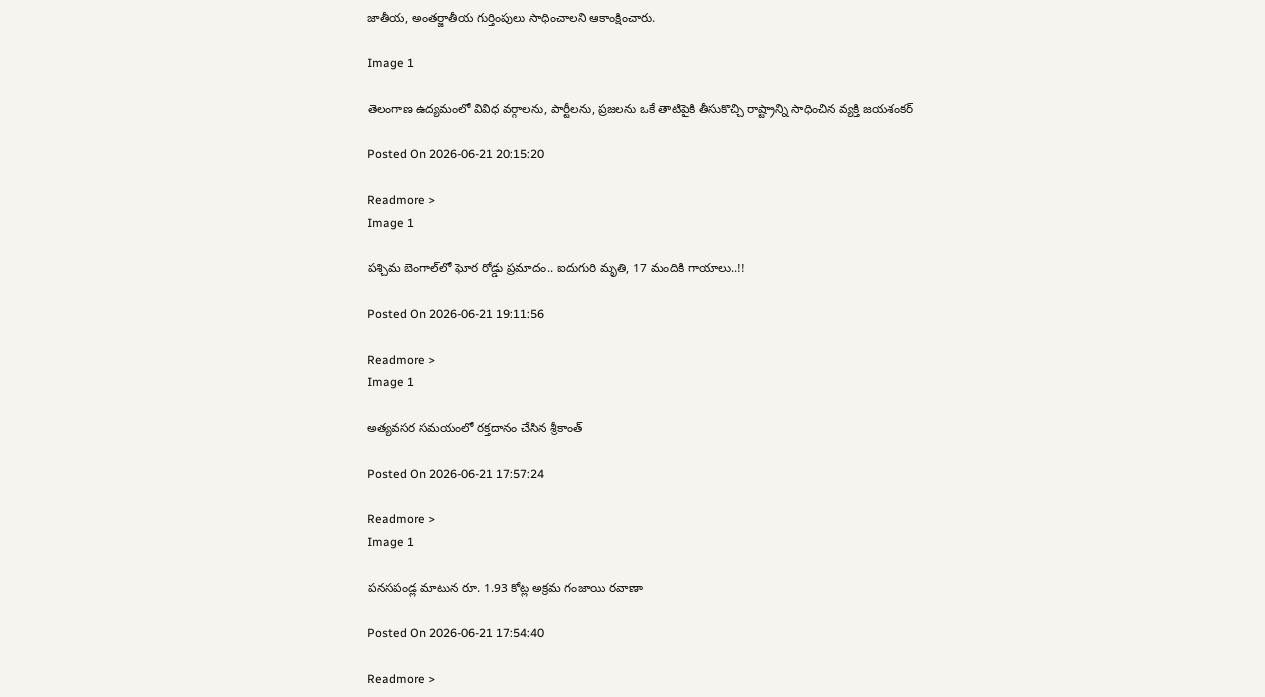జాతీయ, అంతర్జాతీయ గుర్తింపులు సాధించాలని ఆకాంక్షించారు.

Image 1

తెలంగాణ ఉద్యమంలో వివిధ వర్గాలను, పార్టీలను, ప్రజలను ఒకే తాటిపైకి తీసుకొచ్చి రాష్ట్రాన్ని సాధించిన వ్యక్తి జయశంకర్

Posted On 2026-06-21 20:15:20

Readmore >
Image 1

పశ్చిమ బెంగాల్‌లో ఘోర రోడ్డు ప్రమాదం.. ఐదుగురి మృతి, 17 మందికి గాయాలు..!!

Posted On 2026-06-21 19:11:56

Readmore >
Image 1

అత్యవసర సమయంలో రక్తదానం చేసిన శ్రీకాంత్

Posted On 2026-06-21 17:57:24

Readmore >
Image 1

పనసపండ్ల మాటున రూ. 1.93 కోట్ల అక్రమ గంజాయి రవాణా

Posted On 2026-06-21 17:54:40

Readmore >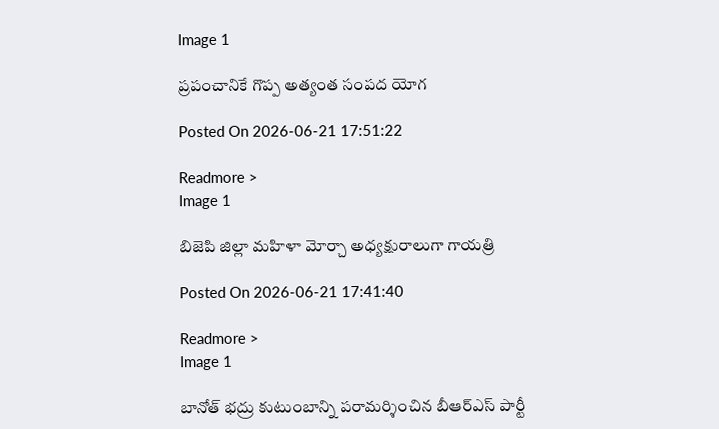Image 1

ప్రపంచానికే గొప్ప అత్యంత సంపద యోగ

Posted On 2026-06-21 17:51:22

Readmore >
Image 1

బిజెపి జిల్లా మహిళా మోర్చా అధ్యక్షురాలుగా గాయత్రి

Posted On 2026-06-21 17:41:40

Readmore >
Image 1

బానోత్ భద్రు కుటుంబాన్ని పరామర్శించిన బీఆర్ఎస్ పార్టీ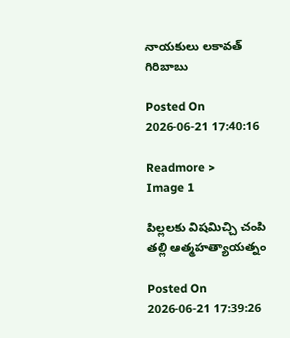నాయకులు లకావత్ గిరిబాబు

Posted On 2026-06-21 17:40:16

Readmore >
Image 1

పిల్లలకు విషమిచ్చి చంపి తల్లి ఆత్మహత్యాయత్నం

Posted On 2026-06-21 17:39:26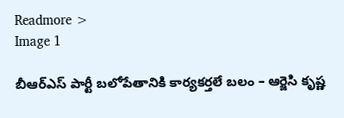Readmore >
Image 1

బీఆర్ఎస్ పార్టీ బలోపేతానికి కార్యకర్తలే బలం – ఆర్జెసి కృష్ణ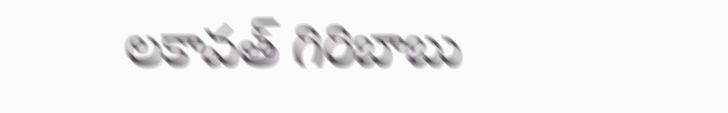లకావత్ గిరిబాబు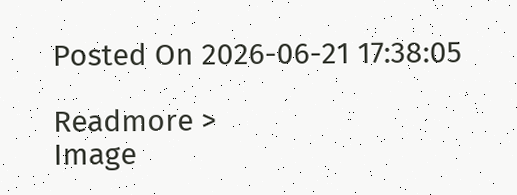Posted On 2026-06-21 17:38:05

Readmore >
Image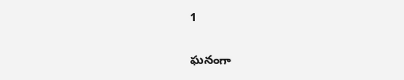1

ఘనంగా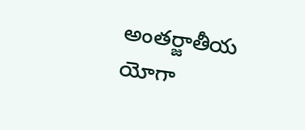అంతర్జాతీయ యోగా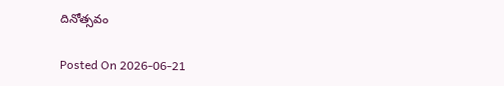దినోత్సవం

Posted On 2026-06-21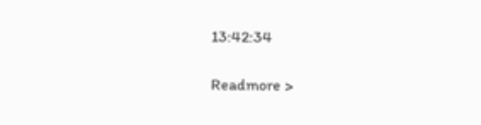13:42:34

Readmore >